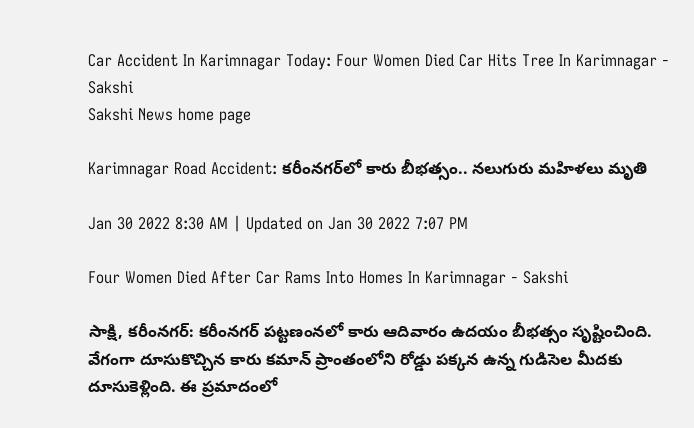Car Accident In Karimnagar Today: Four Women Died Car Hits Tree In Karimnagar - Sakshi
Sakshi News home page

Karimnagar Road Accident: కరీంనగర్‌లో కారు బీభత్సం.. నలుగురు మహిళలు మృతి

Jan 30 2022 8:30 AM | Updated on Jan 30 2022 7:07 PM

Four Women Died After Car Rams Into Homes In Karimnagar - Sakshi

సాక్షి, కరీంనగర్‌: కరీంనగర్‌ పట్టణంనలో కారు ఆదివారం ఉదయం బీభత్సం సృష్టించింది. వేగంగా దూసుకొచ్చిన కారు కమాన్‌ ప్రాంతంలోని రోడ్డు పక్కన ఉన్న గుడిసెల మీదకు దూసుకెళ్లింది. ఈ ప్రమాదంలో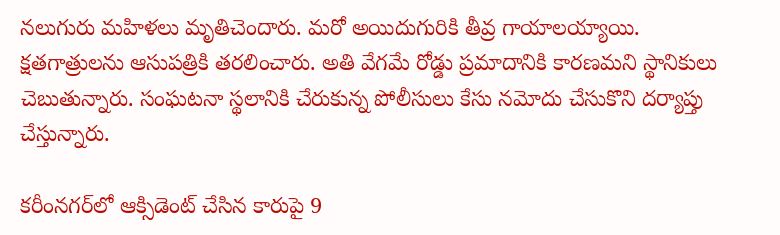నలుగురు మహిళలు మృతిచెందారు. మరో అయిదుగురికి తీవ్ర గాయాలయ్యాయి. క్షతగాత్రులను ఆసుపత్రికి తరలించారు. అతి వేగమే రోడ్డు ప్రమాదానికి కారణమని స్థానికులు చెబుతున్నారు. సంఘటనా స్థలానికి చేరుకున్న పోలీసులు కేసు నమోదు చేసుకొని దర్యాప్తు చేస్తున్నారు.

కరీంనగర్‌లో ఆక్సిడెంట్ చేసిన కారుపై 9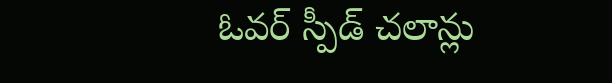ఓవర్ స్పీడ్ చలాన్లు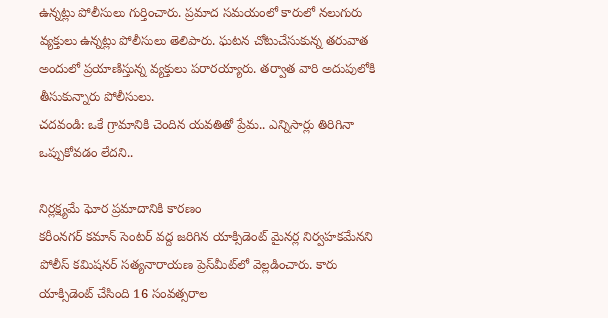ఉన్నట్లు పోలీసులు గుర్తించారు. ప్రమాద సమయంలో కారులో నలుగురు వ్యక్తులు ఉన్నట్లు పోలీసులు తెలిపారు. ఘటన చోటుచేసుకున్న తరువాత అందులో ప్రయాణిస్తున్న వ్యక్తులు పరారయ్యారు. తర్వాత వారి అదుపులోకి తీసుకున్నారు పోలీసులు.
చదవండి: ఒకే గ్రామానికి చెందిన యవతితో ప్రేమ.. ఎన్నిసార్లు తిరిగినా ఒప్పుకోవడం లేదని..

నిర్లక్ష్యమే ఘోర ప్రమాదానికి కారణం
కరీంనగర్ కమాన్ సెంటర్ వద్ద జరిగిన యాక్సిడెంట్ మైనర్ల నిర్వహకమేనని పోలీస్‌ కమిషనర్‌ సత్యనారాయణ ప్రెస్‌మీట్‌లో వెల్లడించారు. కారు యాక్సిడెంట్ చేసింది 16 సంవత్సరాల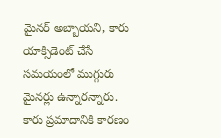మైనర్ అబ్బాయని, కారు యాక్సిడెంట్‌ చేసే సమయంలో ముగ్గురు మైనర్లు ఉన్నారన్నారు. కారు ప్రమాదానికి కారణం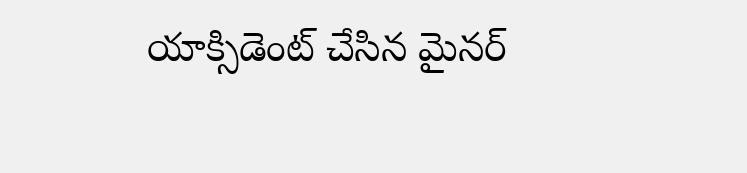యాక్సిడెంట్ చేసిన మైనర్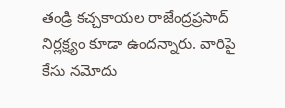తండ్రి కచ్చకాయల రాజేంద్రప్రసాద్ నిర్లక్ష్యం కూడా ఉందన్నారు. వారిపై కేసు నమోదు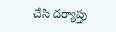చేసి దర్యాప్తు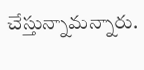చేస్తున్నామన్నారు.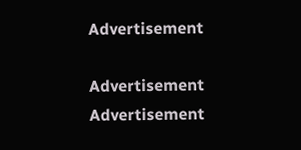Advertisement

Advertisement
Advertisement